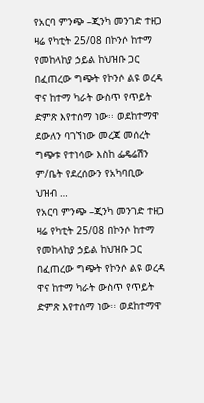የአርባ ምንጭ –ጂንካ መንገድ ተዘጋ
ዛሬ የካቲት 25/08 በኮንሶ ከተማ የመከላከያ ኃይል ከህዝቡ ጋር በፈጠረው ግጭት የኮንሶ ልዩ ወረዳ ዋና ከተማ ካራት ውስጥ የጥይት ድምጽ እየተሰማ ነው፡፡ ወደከተማዋ ደውለን ባገኘነው መረጃ መሰረት ግጭቱ የተነሳው እስከ ፌዴሬሽን ም/ቤት የደረሰውን የአካባቢው ህዝብ …
የአርባ ምንጭ –ጂንካ መንገድ ተዘጋ
ዛሬ የካቲት 25/08 በኮንሶ ከተማ የመከላከያ ኃይል ከህዝቡ ጋር በፈጠረው ግጭት የኮንሶ ልዩ ወረዳ ዋና ከተማ ካራት ውስጥ የጥይት ድምጽ እየተሰማ ነው፡፡ ወደከተማዋ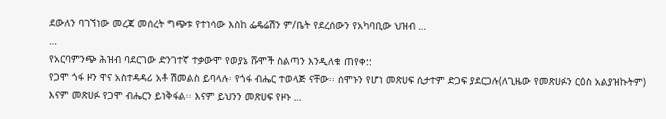ደውለን ባገኘነው መረጃ መሰረት ግጭቱ የተነሳው እስከ ፌዴሬሽን ም/ቤት የደረሰውን የአካባቢው ህዝብ …
…
የአርባምንጭ ሕዝብ ባደርገው ድንገተኛ ተቃውሞ የወያኔ ሹሞች ስልጣን እንዲለቁ ጠየቀ::
የጋሞ ጎፋ ዞን ዋና አስተዳዳሪ አቶ ሽመልስ ይባላሉ፡ የጎፋ ብሔር ተወላጅ ናቸው፡፡ ሰሞኑን የሆነ መጽሀፍ ሲታተም ድጋፍ ያደርጋሉ(ለጊዜው የመጽሀፉን ርዕስ አልያዝኩትም) እናም መጽሀፉ የጋሞ ብሔርን ይነቅፋል፡፡ እናም ይህንን መጽሀፍ የዞኑ …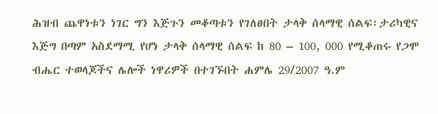ሕዝብ ጨዋነቱን ነገር ግን እጅጉን መቆጣቱን የገለፀበት ታላቅ ሰላማዊ ሰልፍ፡ታሪካዊና እጅግ በጣም አስደማሚ የሆነ ታላቅ ሰላማዊ ሰልፍ ከ 80 – 100, 000 የሚቆጠሩ የጋሞ ብሔር ተወላጆችና ሌሎች ነዋሪዎች በተገኙበት ሐምሌ 29/2007 ዓ.ም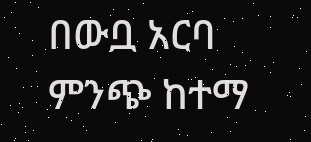በውቧ አርባ ምንጭ ከተማ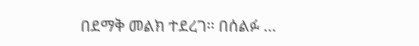በደማቅ መልክ ተደረገ፡፡ በሰልፉ …